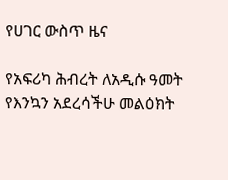የሀገር ውስጥ ዜና

የአፍሪካ ሕብረት ለአዲሱ ዓመት የእንኳን አደረሳችሁ መልዕክት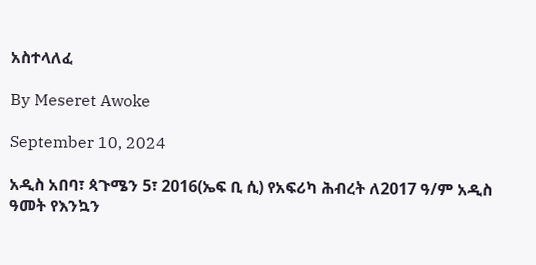አስተላለፈ

By Meseret Awoke

September 10, 2024

አዲስ አበባ፣ ጳጉሜን 5፣ 2016(ኤፍ ቢ ሲ) የአፍሪካ ሕብረት ለ2017 ዓ/ም አዲስ ዓመት የእንኳን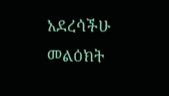አደረሳችሁ መልዕክት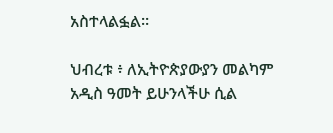አስተላልፏል።

ህብረቱ ፥ ለኢትዮጵያውያን መልካም አዲስ ዓመት ይሁንላችሁ ሲል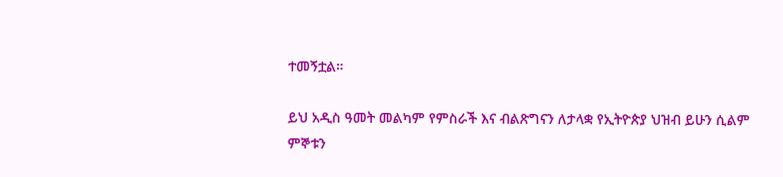ተመኝቷል።

ይህ አዲስ ዓመት መልካም የምስራች እና ብልጽግናን ለታላቋ የኢትዮጵያ ህዝብ ይሁን ሲልም ምኞቱን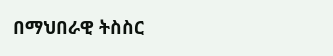በማህበራዊ ትስስር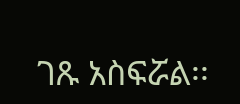ገጹ አስፍሯል፡፡